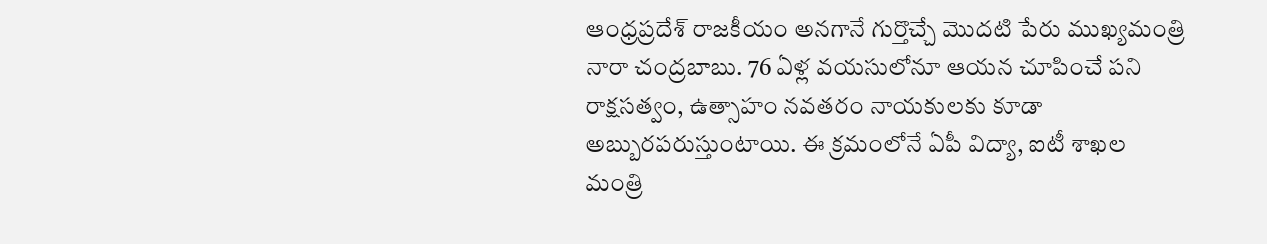ఆంధ్రప్రదేశ్ రాజకీయం అనగానే గుర్తొచ్చే మొదటి పేరు ముఖ్యమంత్రి నారా చంద్రబాబు. 76 ఏళ్ల వయసులోనూ ఆయన చూపించే పని రాక్షసత్వం, ఉత్సాహం నవతరం నాయకులకు కూడా అబ్బురపరుస్తుంటాయి. ఈ క్రమంలోనే ఏపీ విద్యా, ఐటీ శాఖల మంత్రి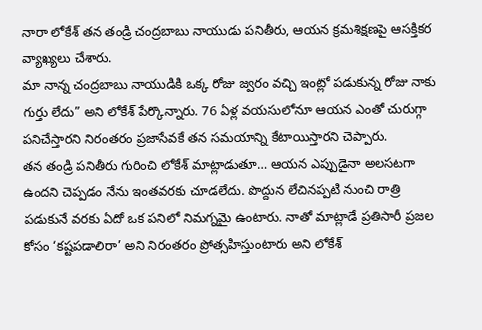నారా లోకేశ్ తన తండ్రి చంద్రబాబు నాయుడు పనితీరు, ఆయన క్రమశిక్షణపై ఆసక్తికర వ్యాఖ్యలు చేశారు.
మా నాన్న చంద్రబాబు నాయుడికి ఒక్క రోజు జ్వరం వచ్చి ఇంట్లో పడుకున్న రోజు నాకు గుర్తు లేదు” అని లోకేశ్ పేర్కొన్నారు. 76 ఏళ్ల వయసులోనూ ఆయన ఎంతో చురుగ్గా పనిచేస్తారని నిరంతరం ప్రజాసేవకే తన సమయాన్ని కేటాయిస్తారని చెప్పారు.
తన తండ్రి పనితీరు గురించి లోకేశ్ మాట్లాడుతూ… ఆయన ఎప్పుడైనా అలసటగా ఉందని చెప్పడం నేను ఇంతవరకు చూడలేదు. పొద్దున లేచినప్పటి నుంచి రాత్రి పడుకునే వరకు ఏదో ఒక పనిలో నిమగ్నమై ఉంటారు. నాతో మాట్లాడే ప్రతిసారీ ప్రజల కోసం ‘కష్టపడాలిరా’ అని నిరంతరం ప్రోత్సహిస్తుంటారు అని లోకేశ్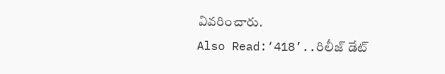వివరించారు.
Also Read:‘418’..రిలీజ్ డేట్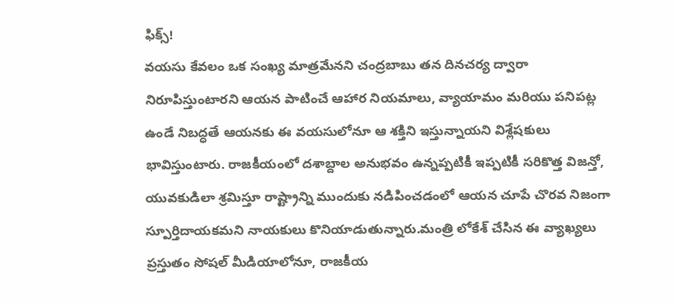ఫిక్స్!
వయసు కేవలం ఒక సంఖ్య మాత్రమేనని చంద్రబాబు తన దినచర్య ద్వారా నిరూపిస్తుంటారని ఆయన పాటించే ఆహార నియమాలు, వ్యాయామం మరియు పనిపట్ల ఉండే నిబద్ధతే ఆయనకు ఈ వయసులోనూ ఆ శక్తిని ఇస్తున్నాయని విశ్లేషకులు భావిస్తుంటారు. రాజకీయంలో దశాబ్దాల అనుభవం ఉన్నప్పటికీ ఇప్పటికీ సరికొత్త విజన్తో, యువకుడిలా శ్రమిస్తూ రాష్ట్రాన్ని ముందుకు నడిపించడంలో ఆయన చూపే చొరవ నిజంగా స్పూర్తిదాయకమని నాయకులు కొనియాడుతున్నారు.మంత్రి లోకేశ్ చేసిన ఈ వ్యాఖ్యలు ప్రస్తుతం సోషల్ మీడియాలోనూ, రాజకీయ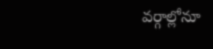వర్గాల్లోనూ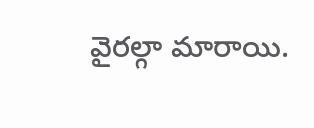వైరల్గా మారాయి.